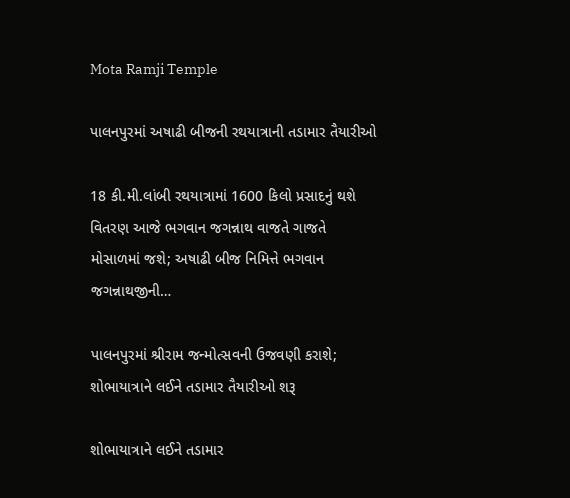Mota Ramji Temple

પાલનપુરમાં અષાઢી બીજની રથયાત્રાની તડામાર તૈયારીઓ

18 કી.મી.લાંબી રથયાત્રામાં 1600 કિલો પ્રસાદનું થશે વિતરણ આજે ભગવાન જગન્નાથ વાજતે ગાજતે મોસાળમાં જશે; અષાઢી બીજ નિમિત્તે ભગવાન જગન્નાથજીની…

પાલનપુરમાં શ્રીરામ જન્મોત્સવની ઉજવણી કરાશે; શોભાયાત્રાને લઈને તડામાર તૈયારીઓ શરૂ

શોભાયાત્રાને લઈને તડામાર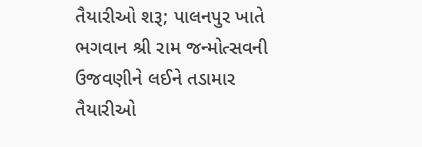તૈયારીઓ શરૂ; પાલનપુર ખાતે ભગવાન શ્રી રામ જન્મોત્સવની ઉજવણીને લઈને તડામાર તૈયારીઓ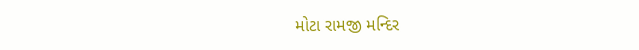મોટા રામજી મન્દિર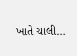ખાતે ચાલી…